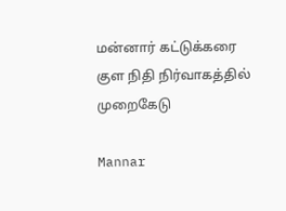மன்னார் கட்டுக்கரை குள நிதி நிர்வாகத்தில் முறைகேடு

Mannar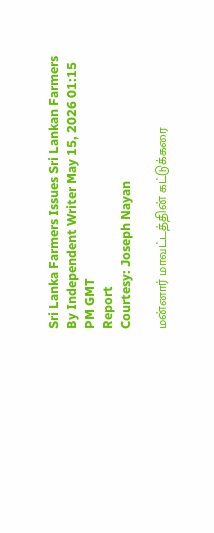Sri Lanka Farmers Issues Sri Lankan Farmers
By Independent Writer May 15, 2026 01:15 PM GMT
Report
Courtesy: Joseph Nayan

மன்னார் மாவட்டத்தின் கட்டுக்கரை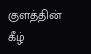குளத்தின் கீழ்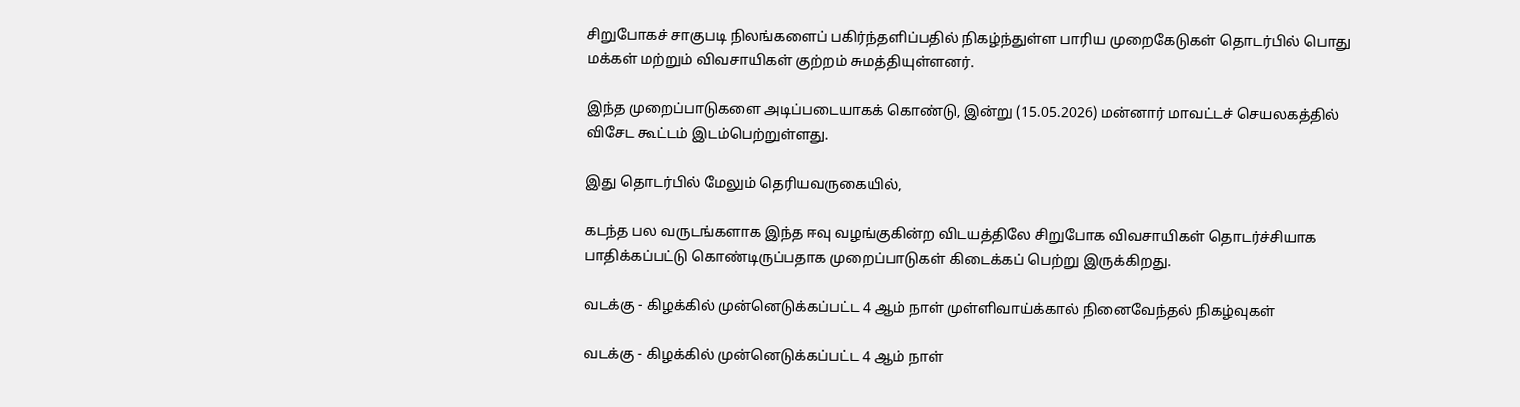சிறுபோகச் சாகுபடி நிலங்களைப் பகிர்ந்தளிப்பதில் நிகழ்ந்துள்ள பாரிய முறைகேடுகள் தொடர்பில் பொது மக்கள் மற்றும் விவசாயிகள் குற்றம் சுமத்தியுள்ளனர்.

இந்த முறைப்பாடுகளை அடிப்படையாகக் கொண்டு, இன்று (15.05.2026) மன்னார் மாவட்டச் செயலகத்தில் விசேட கூட்டம் இடம்பெற்றுள்ளது.

இது தொடர்பில் மேலும் தெரியவருகையில்,

கடந்த பல வருடங்களாக இந்த ஈவு வழங்குகின்ற விடயத்திலே சிறுபோக விவசாயிகள் தொடர்ச்சியாக பாதிக்கப்பட்டு கொண்டிருப்பதாக முறைப்பாடுகள் கிடைக்கப் பெற்று இருக்கிறது.

வடக்கு - கிழக்கில் முன்னெடுக்கப்பட்ட 4 ஆம் நாள் முள்ளிவாய்க்கால் நினைவேந்தல் நிகழ்வுகள்

வடக்கு - கிழக்கில் முன்னெடுக்கப்பட்ட 4 ஆம் நாள்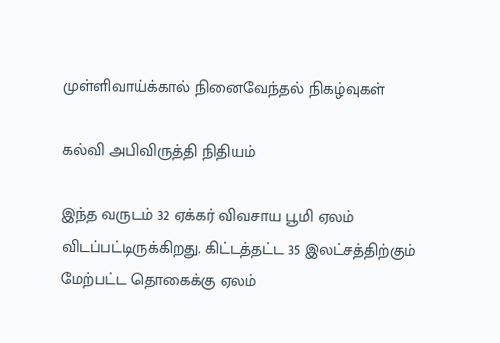முள்ளிவாய்க்கால் நினைவேந்தல் நிகழ்வுகள்

கல்வி அபிவிருத்தி நிதியம்

இந்த வருடம் 32 ஏக்கர் விவசாய பூமி ஏலம் விடப்பட்டிருக்கிறது. கிட்டத்தட்ட 35 இலட்சத்திற்கும் மேற்பட்ட தொகைக்கு ஏலம்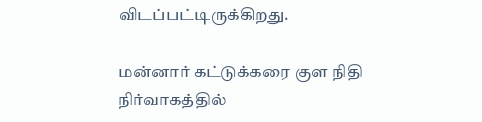விடப்பட்டிருக்கிறது.

மன்னார் கட்டுக்கரை குள நிதி நிர்வாகத்தில்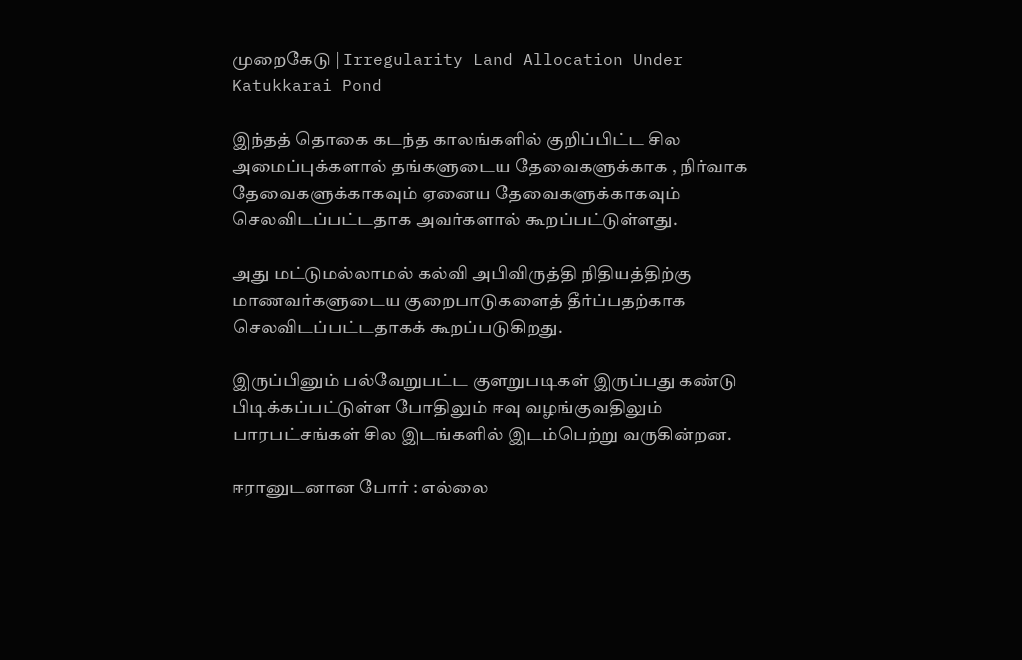முறைகேடு | Irregularity Land Allocation Under Katukkarai Pond

இந்தத் தொகை கடந்த காலங்களில் குறிப்பிட்ட சில அமைப்புக்களால் தங்களுடைய தேவைகளுக்காக , நிர்வாக தேவைகளுக்காகவும் ஏனைய தேவைகளுக்காகவும் செலவிடப்பட்டதாக அவர்களால் கூறப்பட்டுள்ளது.

அது மட்டுமல்லாமல் கல்வி அபிவிருத்தி நிதியத்திற்கு மாணவர்களுடைய குறைபாடுகளைத் தீர்ப்பதற்காக செலவிடப்பட்டதாகக் கூறப்படுகிறது.

இருப்பினும் பல்வேறுபட்ட குளறுபடிகள் இருப்பது கண்டு பிடிக்கப்பட்டுள்ள போதிலும் ஈவு வழங்குவதிலும் பாரபட்சங்கள் சில இடங்களில் இடம்பெற்று வருகின்றன.

ஈரானுடனான போர் : எல்லை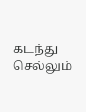கடந்து செல்லும்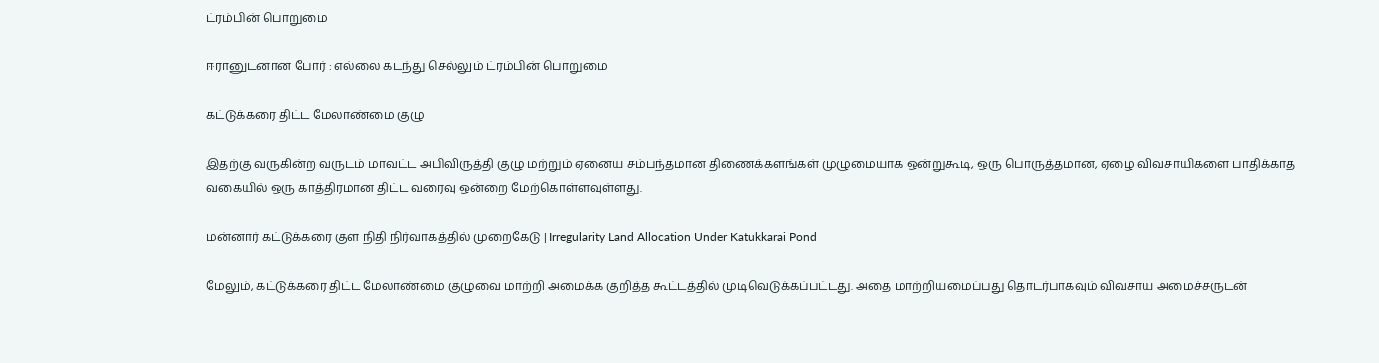ட்ரம்பின் பொறுமை

ஈரானுடனான போர் : எல்லை கடந்து செல்லும் ட்ரம்பின் பொறுமை

கட்டுக்கரை திட்ட மேலாண்மை குழு

இதற்கு வருகின்ற வருடம் மாவட்ட அபிவிருத்தி குழு மற்றும் ஏனைய சம்பந்தமான திணைக்களங்கள் முழுமையாக ஒன்றுகூடி, ஒரு பொருத்தமான, ஏழை விவசாயிகளை பாதிக்காத வகையில் ஒரு காத்திரமான திட்ட வரைவு ஒன்றை மேற்கொள்ளவுள்ளது.

மன்னார் கட்டுக்கரை குள நிதி நிர்வாகத்தில் முறைகேடு | Irregularity Land Allocation Under Katukkarai Pond

மேலும், கட்டுக்கரை திட்ட மேலாண்மை குழுவை மாற்றி அமைக்க குறித்த கூட்டத்தில் முடிவெடுக்கப்பட்டது. அதை மாற்றியமைப்பது தொடர்பாகவும் விவசாய அமைச்சருடன்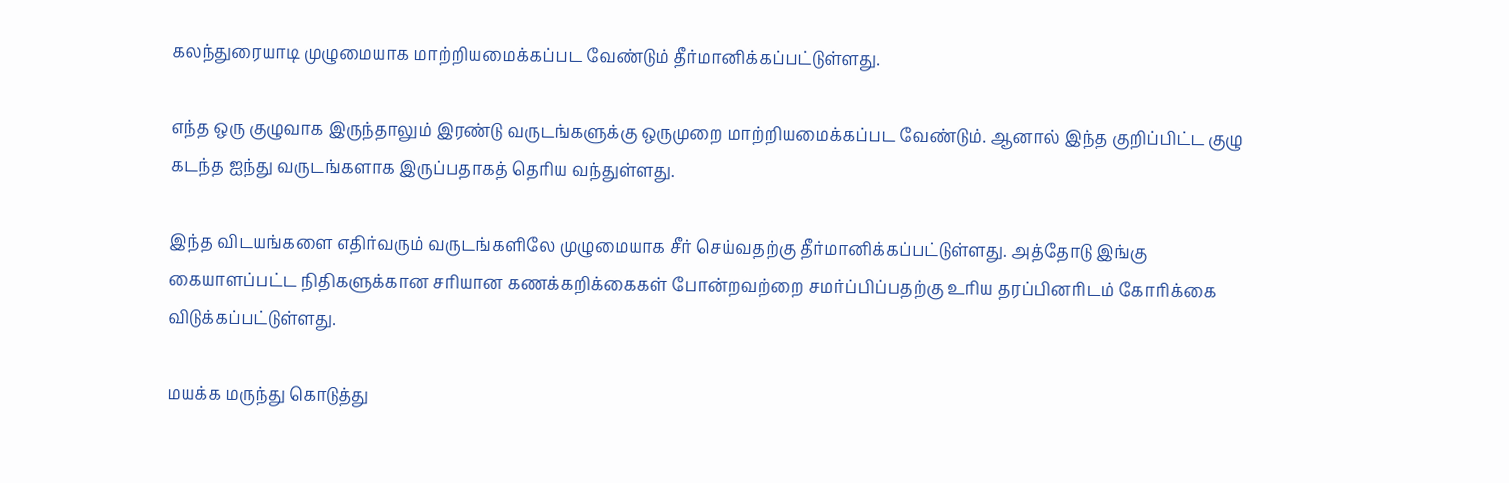கலந்துரையாடி முழுமையாக மாற்றியமைக்கப்பட வேண்டும் தீர்மானிக்கப்பட்டுள்ளது.

எந்த ஒரு குழுவாக இருந்தாலும் இரண்டு வருடங்களுக்கு ஒருமுறை மாற்றியமைக்கப்பட வேண்டும். ஆனால் இந்த குறிப்பிட்ட குழு கடந்த ஐந்து வருடங்களாக இருப்பதாகத் தெரிய வந்துள்ளது.

இந்த விடயங்களை எதிர்வரும் வருடங்களிலே முழுமையாக சீர் செய்வதற்கு தீர்மானிக்கப்பட்டுள்ளது. அத்தோடு இங்கு கையாளப்பட்ட நிதிகளுக்கான சரியான கணக்கறிக்கைகள் போன்றவற்றை சமர்ப்பிப்பதற்கு உரிய தரப்பினரிடம் கோரிக்கை விடுக்கப்பட்டுள்ளது.

மயக்க மருந்து கொடுத்து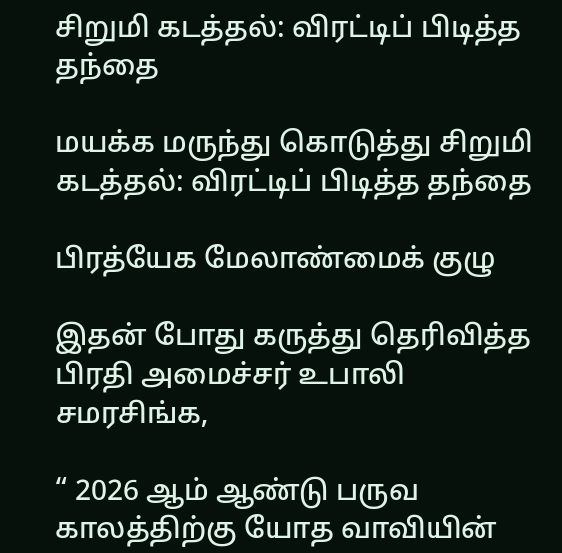சிறுமி கடத்தல்: விரட்டிப் பிடித்த தந்தை

மயக்க மருந்து கொடுத்து சிறுமி கடத்தல்: விரட்டிப் பிடித்த தந்தை

பிரத்யேக மேலாண்மைக் குழு

இதன் போது கருத்து தெரிவித்த பிரதி அமைச்சர் உபாலி சமரசிங்க,

“ 2026 ஆம் ஆண்டு பருவ காலத்திற்கு யோத வாவியின்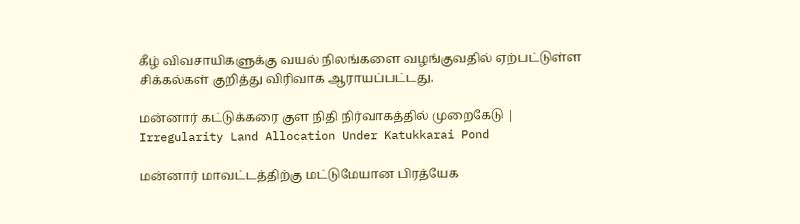கீழ் விவசாயிகளுக்கு வயல் நிலங்களை வழங்குவதில் ஏற்பட்டுள்ள சிக்கல்கள் குறித்து விரிவாக ஆராயப்பட்டது.

மன்னார் கட்டுக்கரை குள நிதி நிர்வாகத்தில் முறைகேடு | Irregularity Land Allocation Under Katukkarai Pond

மன்னார் மாவட்டத்திற்கு மட்டுமேயான பிரத்யேக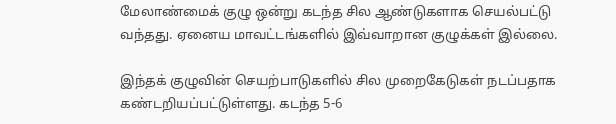மேலாண்மைக் குழு ஒன்று கடந்த சில ஆண்டுகளாக செயல்பட்டு வந்தது. ஏனைய மாவட்டங்களில் இவ்வாறான குழுக்கள் இல்லை.

இந்தக் குழுவின் செயற்பாடுகளில் சில முறைகேடுகள் நடப்பதாக கண்டறியப்பட்டுள்ளது. கடந்த 5-6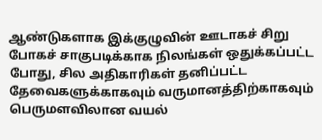ஆண்டுகளாக இக்குழுவின் ஊடாகச் சிறு போகச் சாகுபடிக்காக நிலங்கள் ஒதுக்கப்பட்ட போது, சில அதிகாரிகள் தனிப்பட்ட தேவைகளுக்காகவும் வருமானத்திற்காகவும் பெருமளவிலான வயல்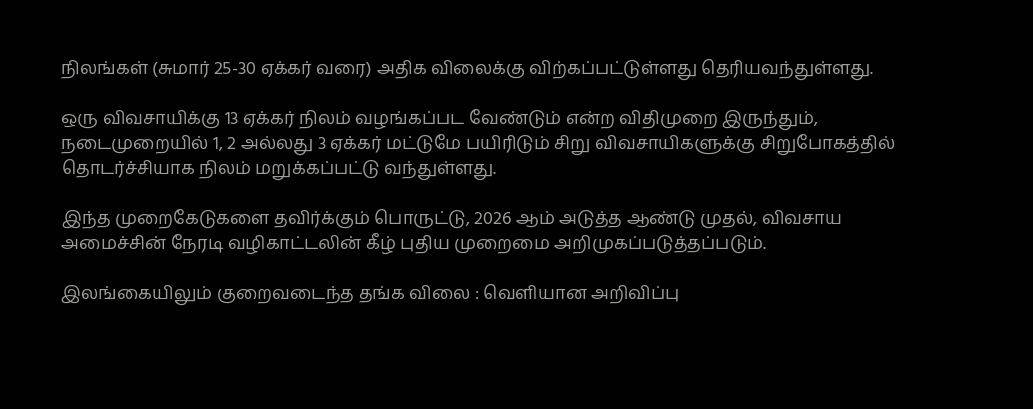நிலங்கள் (சுமார் 25-30 ஏக்கர் வரை) அதிக விலைக்கு விற்கப்பட்டுள்ளது தெரியவந்துள்ளது.

ஒரு விவசாயிக்கு 13 ஏக்கர் நிலம் வழங்கப்பட வேண்டும் என்ற விதிமுறை இருந்தும், நடைமுறையில் 1, 2 அல்லது 3 ஏக்கர் மட்டுமே பயிரிடும் சிறு விவசாயிகளுக்கு சிறுபோகத்தில் தொடர்ச்சியாக நிலம் மறுக்கப்பட்டு வந்துள்ளது.

இந்த முறைகேடுகளை தவிர்க்கும் பொருட்டு, 2026 ஆம் அடுத்த ஆண்டு முதல், விவசாய அமைச்சின் நேரடி வழிகாட்டலின் கீழ் புதிய முறைமை அறிமுகப்படுத்தப்படும்.

இலங்கையிலும் குறைவடைந்த தங்க விலை : வெளியான அறிவிப்பு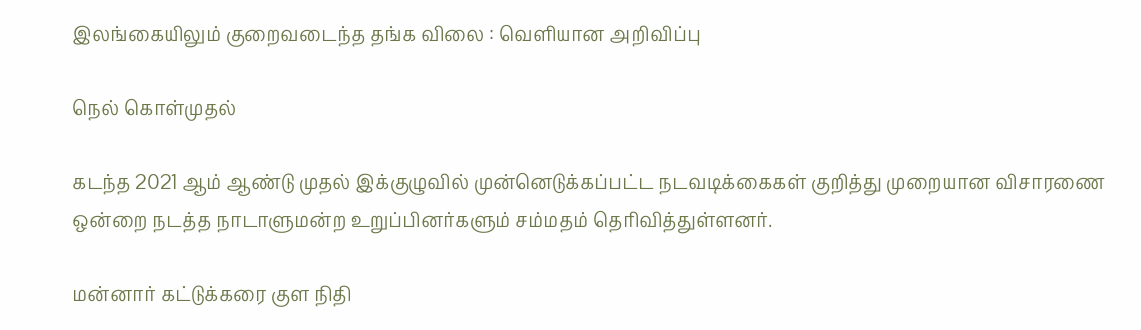இலங்கையிலும் குறைவடைந்த தங்க விலை : வெளியான அறிவிப்பு

நெல் கொள்முதல்

கடந்த 2021 ஆம் ஆண்டு முதல் இக்குழுவில் முன்னெடுக்கப்பட்ட நடவடிக்கைகள் குறித்து முறையான விசாரணை ஒன்றை நடத்த நாடாளுமன்ற உறுப்பினர்களும் சம்மதம் தெரிவித்துள்ளனர்.

மன்னார் கட்டுக்கரை குள நிதி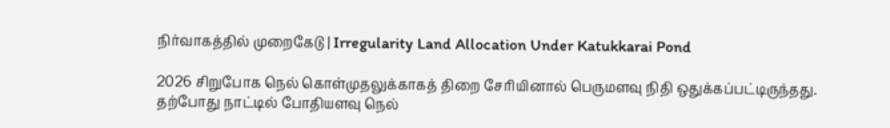நிர்வாகத்தில் முறைகேடு | Irregularity Land Allocation Under Katukkarai Pond

2026 சிறுபோக நெல் கொள்முதலுக்காகத் திறை சேரியினால் பெருமளவு நிதி ஒதுக்கப்பட்டிருந்தது. தற்போது நாட்டில் போதியளவு நெல்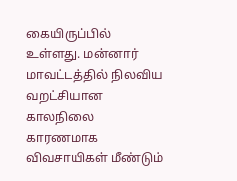கையிருப்பில் உள்ளது. மன்னார் மாவட்டத்தில் நிலவிய வறட்சியான காலநிலை காரணமாக விவசாயிகள் மீண்டும்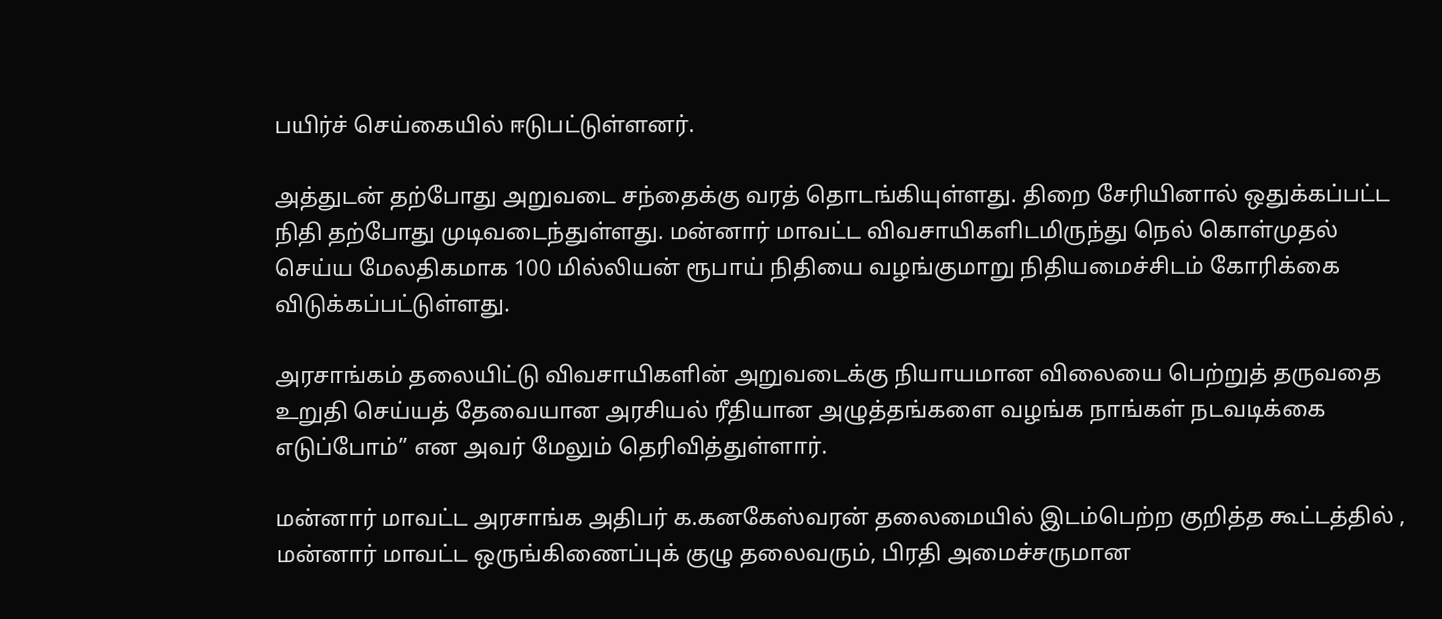பயிர்ச் செய்கையில் ஈடுபட்டுள்ளனர்.

அத்துடன் தற்போது அறுவடை சந்தைக்கு வரத் தொடங்கியுள்ளது. திறை சேரியினால் ஒதுக்கப்பட்ட நிதி தற்போது முடிவடைந்துள்ளது. மன்னார் மாவட்ட விவசாயிகளிடமிருந்து நெல் கொள்முதல் செய்ய மேலதிகமாக 100 மில்லியன் ரூபாய் நிதியை வழங்குமாறு நிதியமைச்சிடம் கோரிக்கை விடுக்கப்பட்டுள்ளது.

அரசாங்கம் தலையிட்டு விவசாயிகளின் அறுவடைக்கு நியாயமான விலையை பெற்றுத் தருவதை உறுதி செய்யத் தேவையான அரசியல் ரீதியான அழுத்தங்களை வழங்க நாங்கள் நடவடிக்கை எடுப்போம்” என அவர் மேலும் தெரிவித்துள்ளார்.

மன்னார் மாவட்ட அரசாங்க அதிபர் க.கனகேஸ்வரன் தலைமையில் இடம்பெற்ற குறித்த கூட்டத்தில் , மன்னார் மாவட்ட ஒருங்கிணைப்புக் குழு தலைவரும், பிரதி அமைச்சருமான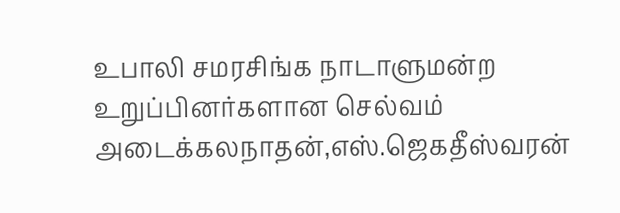உபாலி சமரசிங்க நாடாளுமன்ற உறுப்பினர்களான செல்வம் அடைக்கலநாதன்,எஸ்.ஜெகதீஸ்வரன்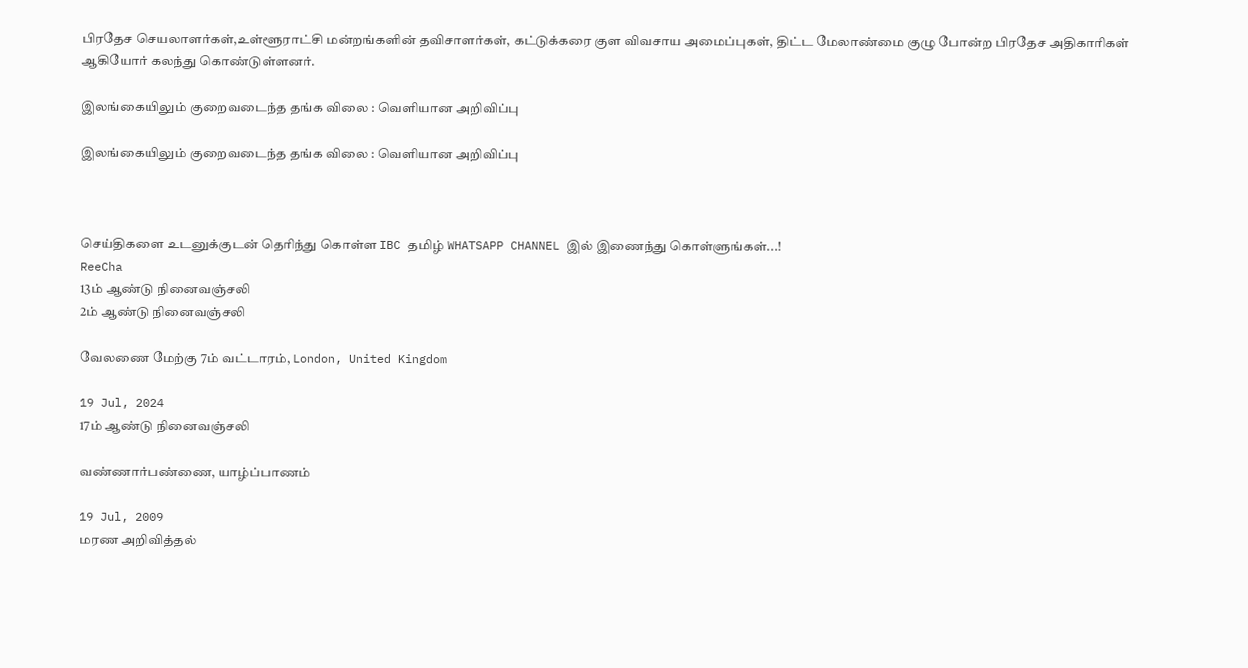பிரதேச செயலாளர்கள்,உள்ளூராட்சி மன்றங்களின் தவிசாளர்கள், கட்டுக்கரை குள விவசாய அமைப்புகள், திட்ட மேலாண்மை குழு போன்ற பிரதேச அதிகாரிகள் ஆகியோர் கலந்து கொண்டுள்ளனர்.

இலங்கையிலும் குறைவடைந்த தங்க விலை : வெளியான அறிவிப்பு

இலங்கையிலும் குறைவடைந்த தங்க விலை : வெளியான அறிவிப்பு



செய்திகளை உடனுக்குடன் தெரிந்து கொள்ள IBC தமிழ் WHATSAPP CHANNEL இல் இணைந்து கொள்ளுங்கள்...!
ReeCha
13ம் ஆண்டு நினைவஞ்சலி
2ம் ஆண்டு நினைவஞ்சலி

வேலணை மேற்கு 7ம் வட்டாரம், London, United Kingdom

19 Jul, 2024
17ம் ஆண்டு நினைவஞ்சலி

வண்ணார்பண்ணை, யாழ்ப்பாணம்

19 Jul, 2009
மரண அறிவித்தல்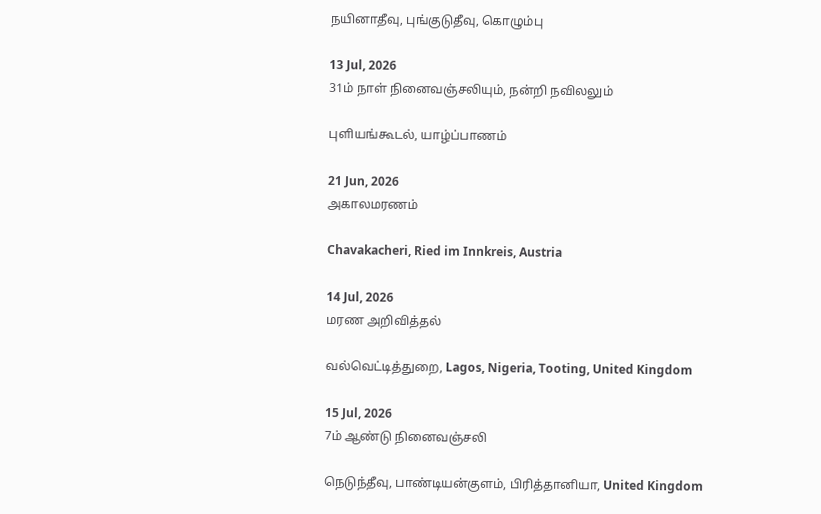நயினாதீவு, புங்குடுதீவு, கொழும்பு

13 Jul, 2026
31ம் நாள் நினைவஞ்சலியும், நன்றி நவிலலும்

புளியங்கூடல், யாழ்ப்பாணம்

21 Jun, 2026
அகாலமரணம்

Chavakacheri, Ried im Innkreis, Austria

14 Jul, 2026
மரண அறிவித்தல்

வல்வெட்டித்துறை, Lagos, Nigeria, Tooting, United Kingdom

15 Jul, 2026
7ம் ஆண்டு நினைவஞ்சலி

நெடுந்தீவு, பாண்டியன்குளம், பிரித்தானியா, United Kingdom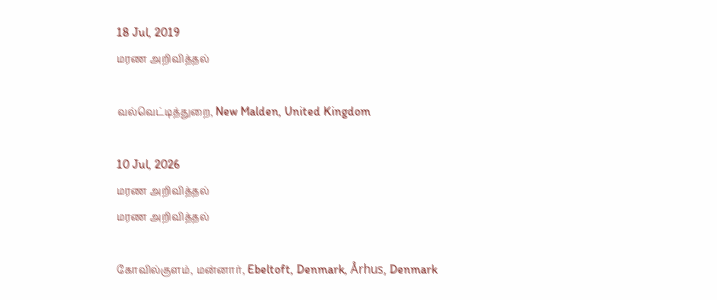18 Jul, 2019
மரண அறிவித்தல்

வல்வெட்டித்துறை, New Malden, United Kingdom

10 Jul, 2026
மரண அறிவித்தல்
மரண அறிவித்தல்

கோவில்குளம், மன்னார், Ebeltoft, Denmark, Århus, Denmark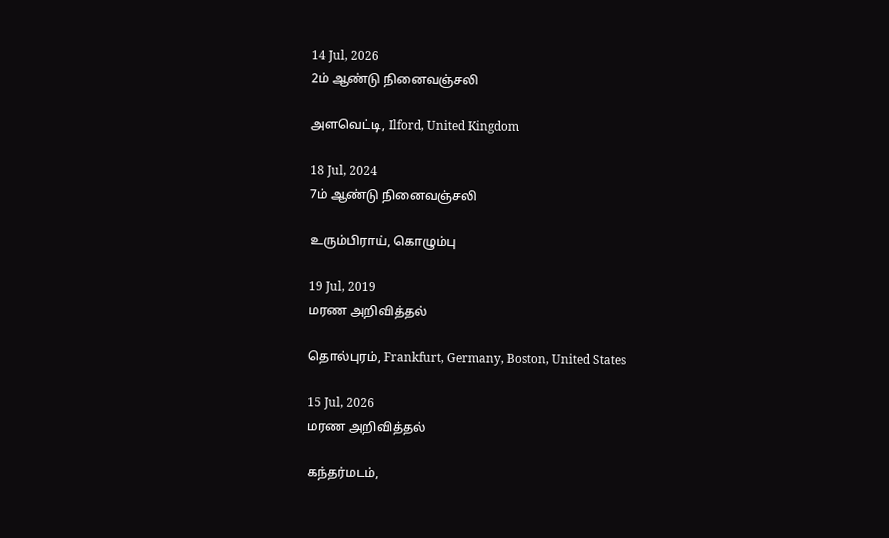14 Jul, 2026
2ம் ஆண்டு நினைவஞ்சலி

அளவெட்டி, Ilford, United Kingdom

18 Jul, 2024
7ம் ஆண்டு நினைவஞ்சலி

உரும்பிராய், கொழும்பு

19 Jul, 2019
மரண அறிவித்தல்

தொல்புரம், Frankfurt, Germany, Boston, United States

15 Jul, 2026
மரண அறிவித்தல்

கந்தர்மடம்,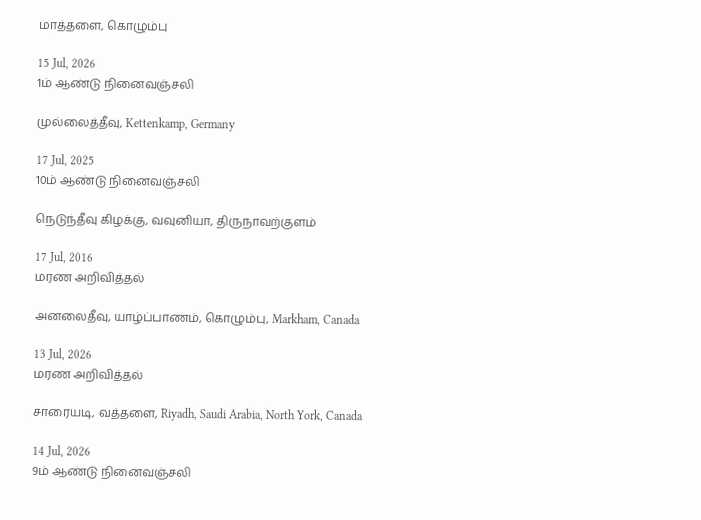மாத்தளை, கொழும்பு

15 Jul, 2026
1ம் ஆண்டு நினைவஞ்சலி

முல்லைத்தீவு, Kettenkamp, Germany

17 Jul, 2025
10ம் ஆண்டு நினைவஞ்சலி

நெடுந்தீவு கிழக்கு, வவுனியா, திருநாவற்குளம்

17 Jul, 2016
மரண அறிவித்தல்

அனலைதீவு, யாழ்ப்பாணம், கொழும்பு, Markham, Canada

13 Jul, 2026
மரண அறிவித்தல்

சாரையடி, வத்தளை, Riyadh, Saudi Arabia, North York, Canada

14 Jul, 2026
9ம் ஆண்டு நினைவஞ்சலி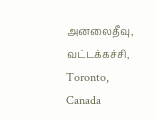அனலைதீவு, வட்டக்கச்சி, Toronto, Canada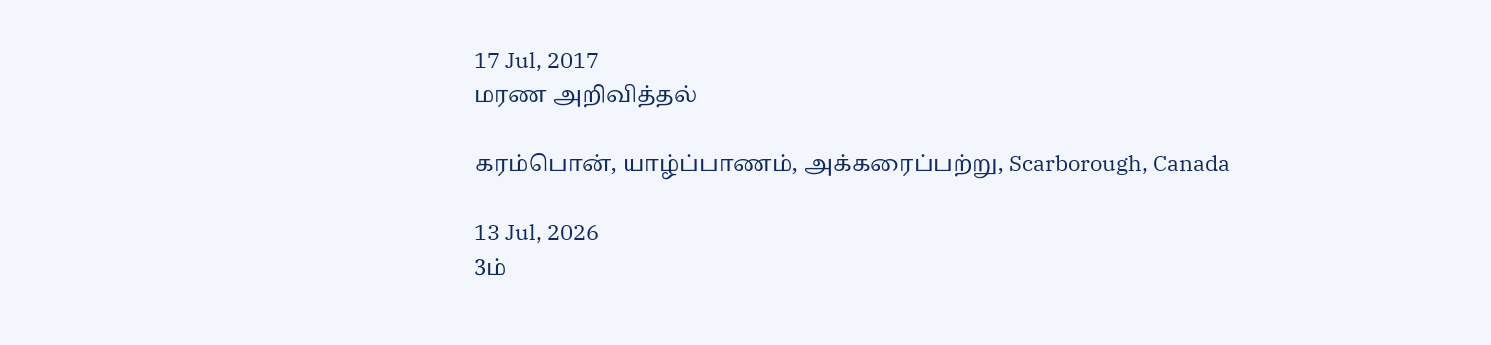17 Jul, 2017
மரண அறிவித்தல்

கரம்பொன், யாழ்ப்பாணம், அக்கரைப்பற்று, Scarborough, Canada

13 Jul, 2026
3ம்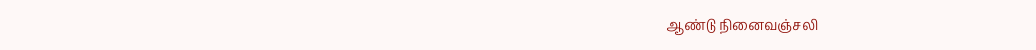ஆண்டு நினைவஞ்சலி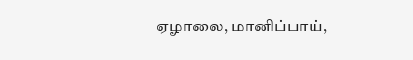ஏழாலை, மானிப்பாய்,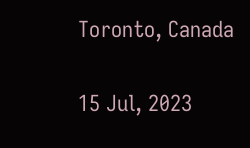Toronto, Canada

15 Jul, 2023